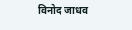विनोद जाधव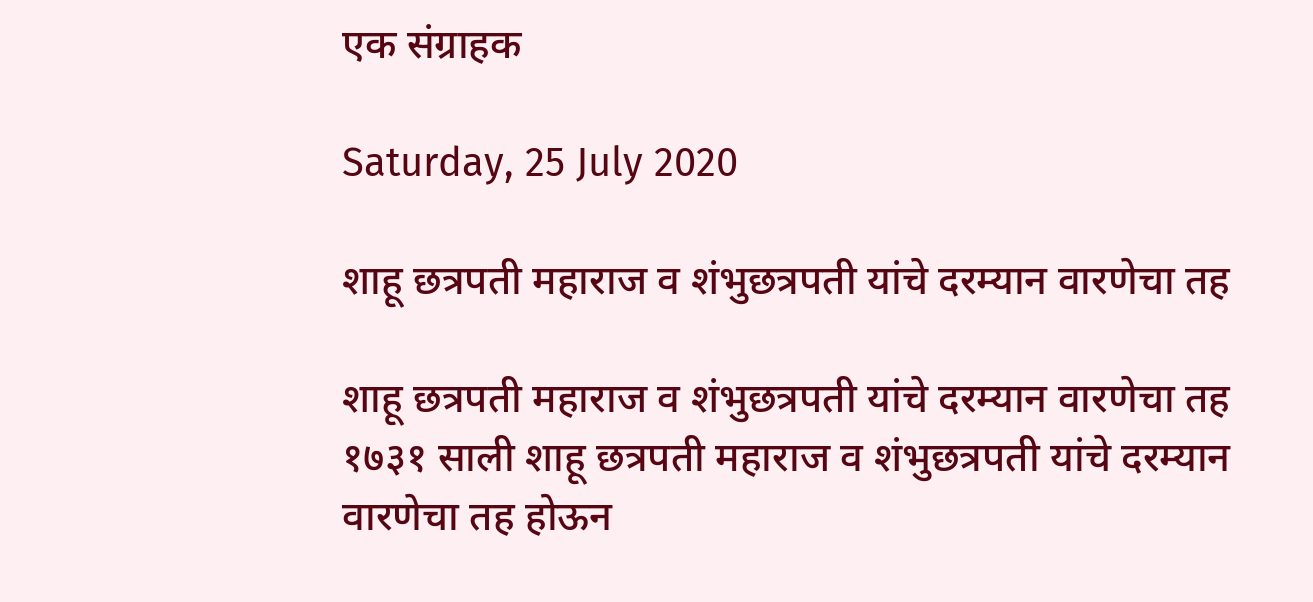एक संग्राहक

Saturday, 25 July 2020

शाहू छत्रपती महाराज व शंभुछत्रपती यांचे दरम्यान वारणेचा तह

शाहू छत्रपती महाराज व शंभुछत्रपती यांचे दरम्यान वारणेचा तह
१७३१ साली शाहू छत्रपती महाराज व शंभुछत्रपती यांचे दरम्यान वारणेचा तह होऊन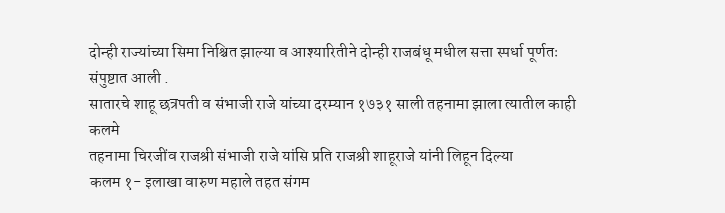दोन्ही राज्यांच्या सिमा निश्चित झाल्या व आश्यारितीने दोन्ही राजबंधू मधील सत्ता स्पर्धा पूर्णतः संपुष्टात आली .
सातारचे शाहू छत्रपती व संभाजी राजे यांच्या दरम्यान १७३१ साली तहनामा झाला त्यातील काही कलमे
तहनामा चिरजींव राजश्री संभाजी राजे यांसि प्रति राजश्री शाहूराजे यांनी लिहून दिल्या
कलम १- इलाखा वारुण महाले तहत संगम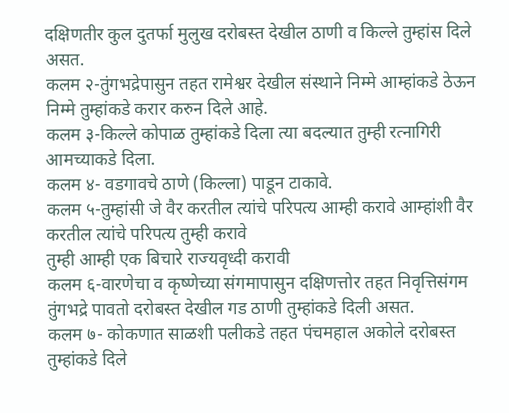दक्षिणतीर कुल दुतर्फा मुलुख दरोबस्त देखील ठाणी व किल्ले तुम्हांस दिले असत.
कलम २-तुंगभद्रेपासुन तहत रामेश्वर देखील संस्थाने निम्मे आम्हांकडे ठेऊन निम्मे तुम्हांकडे करार करुन दिले आहे.
कलम ३-किल्ले कोपाळ तुम्हांकडे दिला त्या बदल्यात तुम्ही रत्नागिरी आमच्याकडे दिला.
कलम ४- वडगावचे ठाणे (किल्ला) पाडून टाकावे.
कलम ५-तुम्हांसी जे वैर करतील त्यांचे परिपत्य आम्ही करावे आम्हांशी वैर करतील त्यांचे परिपत्य तुम्ही करावे
तुम्ही आम्ही एक बिचारे राज्यवृध्दी करावी
कलम ६-वारणेचा व कृष्णेच्या संगमापासुन दक्षिणत्तोर तहत निवृत्तिसंगम तुंगभद्रे पावतो दरोबस्त देखील गड ठाणी तुम्हांकडे दिली असत.
कलम ७- कोकणात साळशी पलीकडे तहत पंचमहाल अकोले दरोबस्त तुम्हांकडे दिले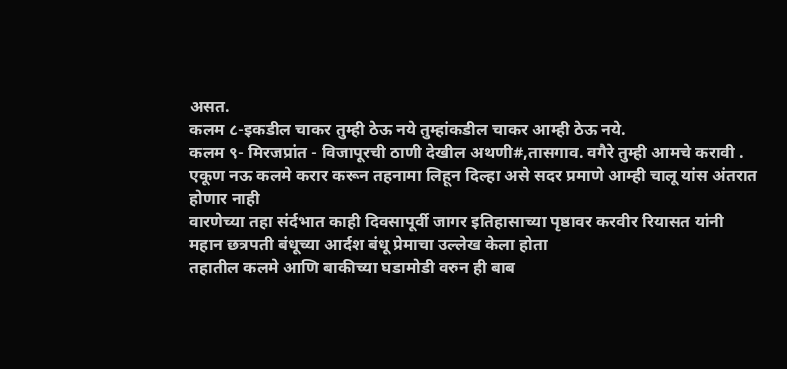असत.
कलम ८-इकडील चाकर तुम्ही ठेऊ नये तुम्हांकडील चाकर आम्ही ठेऊ नये.
कलम ९- मिरजप्रांत - विजापूरची ठाणी देखील अथणी#,तासगाव. वगैरे तुम्ही आमचे करावी .
एकूण नऊ कलमे करार करून तहनामा लिहून दिल्हा असे सदर प्रमाणे आम्ही चालू यांस अंतरात होणार नाही
वारणेच्या तहा संर्दभात काही दिवसापूर्वी जागर इतिहासाच्या पृष्ठावर करवीर रियासत यांनी महान छत्रपती बंधूच्या आर्दश बंधू प्रेमाचा उल्लेख केला होता
तहातील कलमे आणि बाकीच्या घडामोडी वरुन ही बाब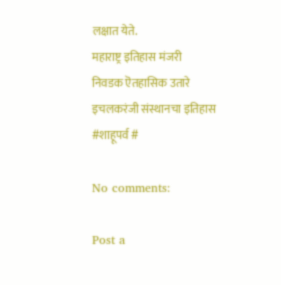लक्षात येते.
महाराष्ट्र इतिहास मंजरी
निवडक ऎतहासिक उतारे
इचलकरंजी संस्थानचा इतिहास
#शाहूपर्व #

No comments:

Post a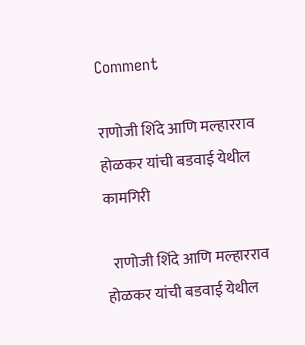Comment

राणोजी शिंदे आणि मल्हारराव होळकर यांची बडवाई येथील कामगिरी

  राणोजी शिंदे आणि मल्हारराव होळकर यांची बडवाई येथील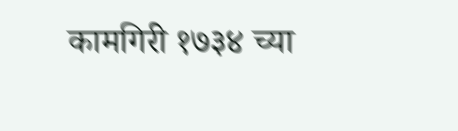कामगिरी १७३४ च्या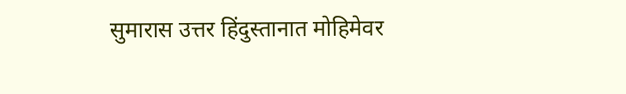सुमारास उत्तर हिंदुस्तानात मोहिमेवर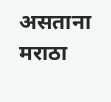असताना मराठा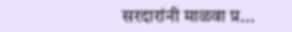सरदारांनी माळवा प्र...